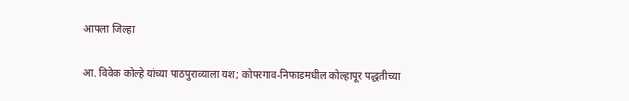आपला जिल्हा

आ. विवेक कोल्हे यांच्या पाठपुराव्याला यश; कोपरगाव-निफाडमधील कोल्हापूर पद्धतीच्या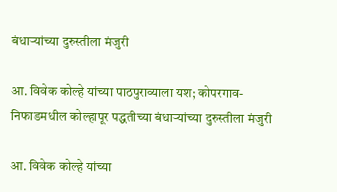बंधाऱ्यांच्या दुरुस्तीला मंजुरी

आ. विवेक कोल्हे यांच्या पाठपुराव्याला यश; कोपरगाव-निफाडमधील कोल्हापूर पद्धतीच्या बंधाऱ्यांच्या दुरुस्तीला मंजुरी

आ. विवेक कोल्हे यांच्या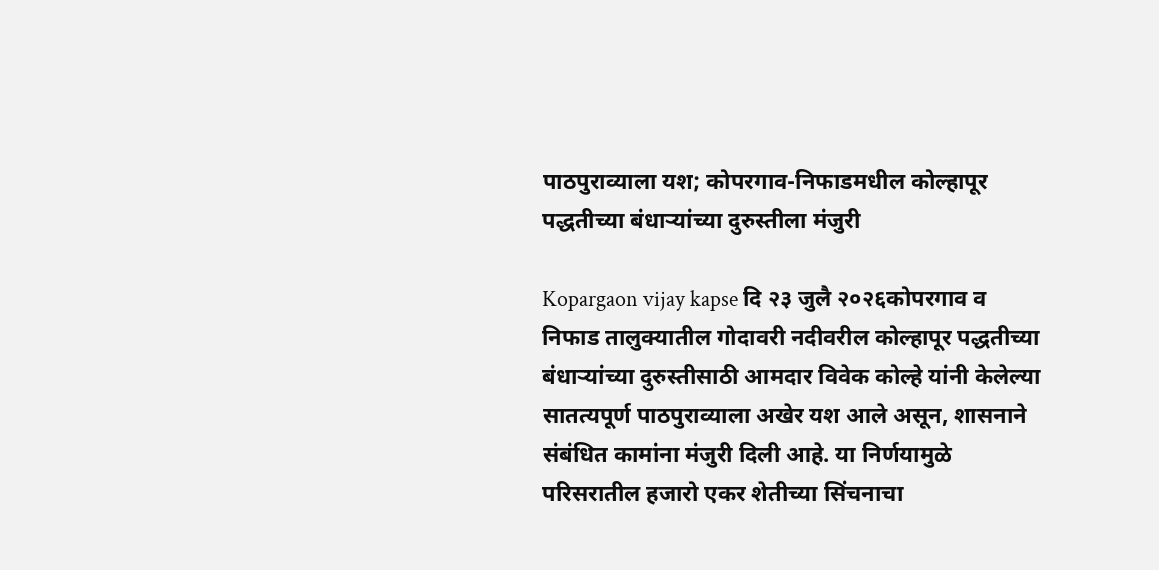पाठपुराव्याला यश; कोपरगाव-निफाडमधील कोल्हापूर पद्धतीच्या बंधाऱ्यांच्या दुरुस्तीला मंजुरी

Kopargaon vijay kapse दि २३ जुलै २०२६कोपरगाव व निफाड तालुक्यातील गोदावरी नदीवरील कोल्हापूर पद्धतीच्या बंधाऱ्यांच्या दुरुस्तीसाठी आमदार विवेक कोल्हे यांनी केलेल्या सातत्यपूर्ण पाठपुराव्याला अखेर यश आले असून, शासनाने संबंधित कामांना मंजुरी दिली आहे. या निर्णयामुळे परिसरातील हजारो एकर शेतीच्या सिंचनाचा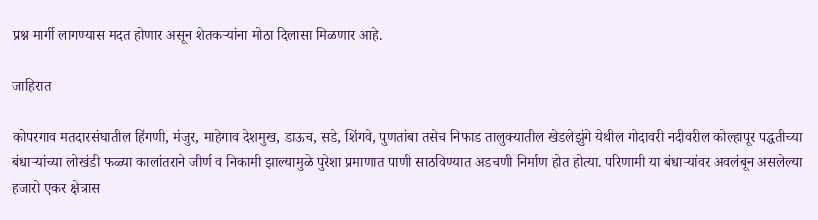प्रश्न मार्गी लागण्यास मदत होणार असून शेतकऱ्यांना मोठा दिलासा मिळणार आहे.

जाहिरात

कोपरगाव मतदारसंघातील हिंगणी, मंजुर, माहेगाव देशमुख, डाऊच, सडे, शिंगवे, पुणतांबा तसेच निफाड तालुक्यातील खेडलेझुंगे येथील गोदावरी नदीवरील कोल्हापूर पद्धतीच्या बंधाऱ्यांच्या लोखंडी फळ्या कालांतराने जीर्ण व निकामी झाल्यामुळे पुरेशा प्रमाणात पाणी साठविण्यात अडचणी निर्माण होत होत्या. परिणामी या बंधाऱ्यांवर अवलंबून असलेल्या हजारो एकर क्षेत्रास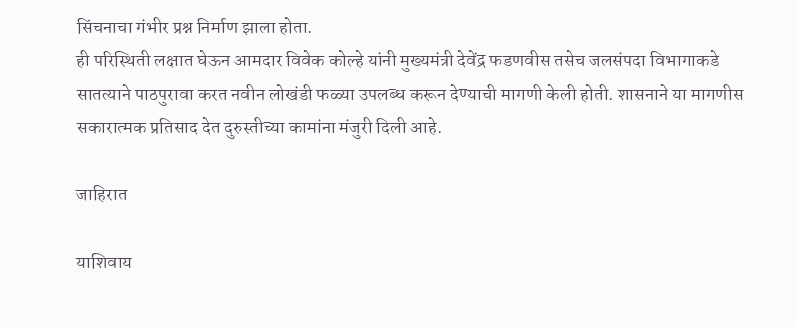सिंचनाचा गंभीर प्रश्न निर्माण झाला होता.
ही परिस्थिती लक्षात घेऊन आमदार विवेक कोल्हे यांनी मुख्यमंत्री देवेंद्र फडणवीस तसेच जलसंपदा विभागाकडे सातत्याने पाठपुरावा करत नवीन लोखंडी फळ्या उपलब्ध करून देण्याची मागणी केली होती. शासनाने या मागणीस सकारात्मक प्रतिसाद देत दुरुस्तीच्या कामांना मंजुरी दिली आहे.

जाहिरात

याशिवाय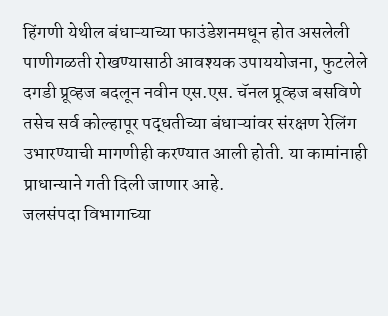हिंगणी येथील बंधाऱ्याच्या फाउंडेशनमधून होत असलेली पाणीगळती रोखण्यासाठी आवश्यक उपाययोजना, फुटलेले दगडी प्रूव्हज बदलून नवीन एस.एस. चॅनल प्रूव्हज बसविणे तसेच सर्व कोल्हापूर पद्धतीच्या बंधाऱ्यांवर संरक्षण रेलिंग उभारण्याची मागणीही करण्यात आली होती. या कामांनाही प्राधान्याने गती दिली जाणार आहे.
जलसंपदा विभागाच्या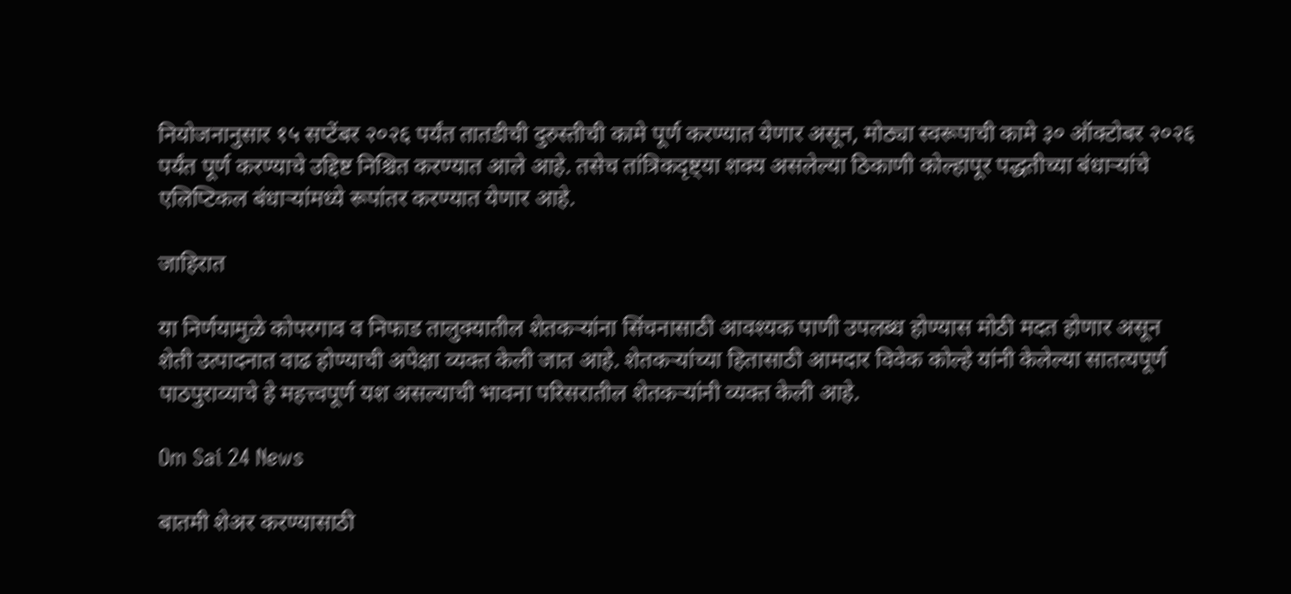नियोजनानुसार १५ सप्टेंबर २०२६ पर्यंत तातडीची दुरुस्तीची कामे पूर्ण करण्यात येणार असून, मोठ्या स्वरूपाची कामे ३० ऑक्टोबर २०२६ पर्यंत पूर्ण करण्याचे उद्दिष्ट निश्चित करण्यात आले आहे. तसेच तांत्रिकदृष्ट्या शक्य असलेल्या ठिकाणी कोल्हापूर पद्धतीच्या बंधाऱ्यांचे एलिप्टिकल बंधाऱ्यांमध्ये रूपांतर करण्यात येणार आहे.

जाहिरात

या निर्णयामुळे कोपरगाव व निफाड तालुक्यातील शेतकऱ्यांना सिंचनासाठी आवश्यक पाणी उपलब्ध होण्यास मोठी मदत होणार असून शेती उत्पादनात वाढ होण्याची अपेक्षा व्यक्त केली जात आहे. शेतकऱ्यांच्या हितासाठी आमदार विवेक कोल्हे यांनी केलेल्या सातत्यपूर्ण पाठपुराव्याचे हे महत्त्वपूर्ण यश असल्याची भावना परिसरातील शेतकऱ्यांनी व्यक्त केली आहे.

Om Sai 24 News

बातमी शेअर करण्यासाठी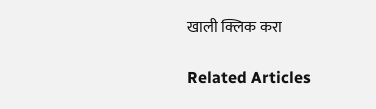खाली क्लिक करा

Related Articles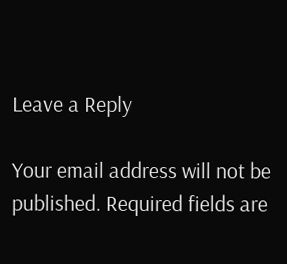Leave a Reply

Your email address will not be published. Required fields are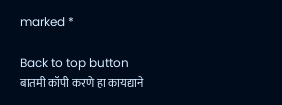marked *

Back to top button
बातमी कॉपी करणे हा कायद्याने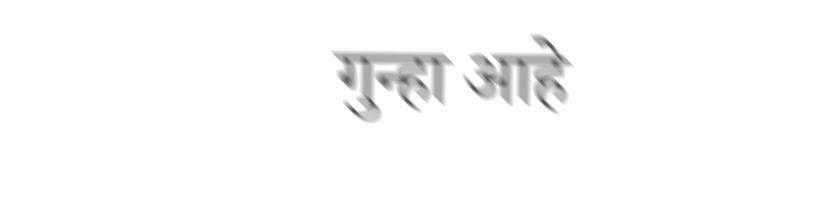गुन्हा आहे